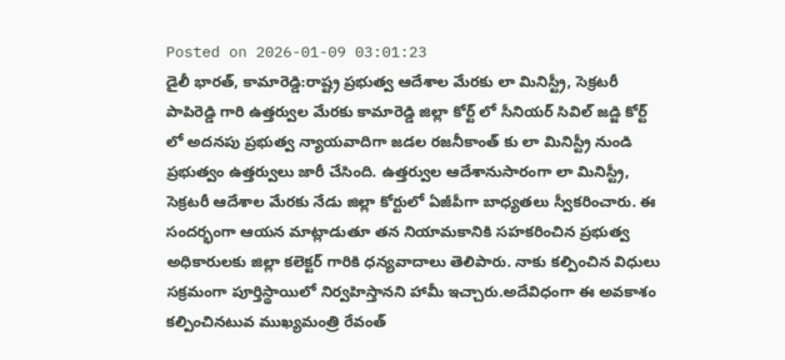Posted on 2026-01-09 03:01:23
డైలీ భారత్, కామారెడ్డి:రాష్ట్ర ప్రభుత్వ ఆదేశాల మేరకు లా మినిస్ట్రీ, సెక్రటరీ పాపిరెడ్డి గారి ఉత్తర్వుల మేరకు కామారెడ్డి జిల్లా కోర్ట్ లో సీనియర్ సివిల్ జడ్జి కోర్ట్ లో అదనపు ప్రభుత్వ న్యాయవాదిగా జడల రజనీకాంత్ కు లా మినిస్ట్రీ నుండి ప్రభుత్వం ఉత్తర్వులు జారీ చేసింది. ఉత్తర్వుల ఆదేశానుసారంగా లా మినిస్ట్రీ, సెక్రటరీ ఆదేశాల మేరకు నేడు జిల్లా కోర్టులో ఏజీపీగా బాధ్యతలు స్వీకరించారు. ఈ సందర్భంగా ఆయన మాట్లాడుతూ తన నియామకానికి సహకరించిన ప్రభుత్వ అధికారులకు జిల్లా కలెక్టర్ గారికి ధన్యవాదాలు తెలిపారు. నాకు కల్పించిన విధులు సక్రమంగా పూర్తిస్థాయిలో నిర్వహిస్తానని హామీ ఇచ్చారు.అదేవిధంగా ఈ అవకాశం కల్పించినటువ ముఖ్యమంత్రి రేవంత్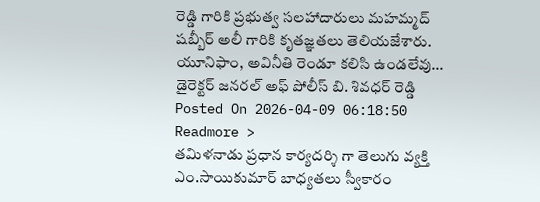రెడ్డి గారికి ప్రభుత్వ సలహాదారులు మహమ్మద్ షబ్బీర్ అలీ గారికి కృతజ్ఞతలు తెలియజేశారు.
యూనిఫాం, అవినీతి రెండూ కలిసి ఉండలేవు... డైరెక్టర్ జనరల్ అఫ్ పోలీస్ బి. శివధర్ రెడ్డి
Posted On 2026-04-09 06:18:50
Readmore >
తమిళనాడు ప్రధాన కార్యదర్శి గా తెలుగు వ్యక్తి ఎం.సాయికుమార్ బాధ్యతలు స్వీకారం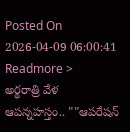Posted On 2026-04-09 06:00:41
Readmore >
అర్థరాత్రి వేళ ఆపన్నహస్తం.. ""ఆపరేషన్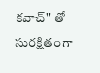కవాచ్" తో సురక్షితంగా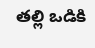తల్లి ఒడికి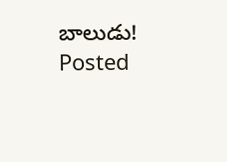బాలుడు!
Posted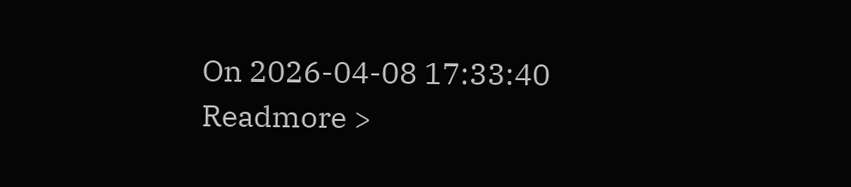On 2026-04-08 17:33:40
Readmore >